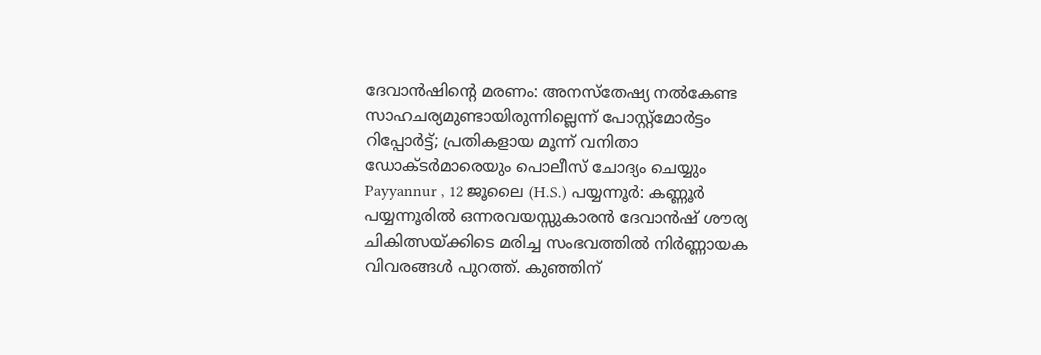ദേവാൻഷിന്റെ മരണം: അനസ്തേഷ്യ നൽകേണ്ട സാഹചര്യമുണ്ടായിരുന്നില്ലെന്ന് പോസ്റ്റ്മോർട്ടം റിപ്പോർട്ട്; പ്രതികളായ മൂന്ന് വനിതാ ഡോക്ടർമാരെയും പൊലീസ് ചോദ്യം ചെയ്യും
Payyannur , 12 ജൂലൈ (H.S.) പയ്യന്നൂർ: കണ്ണൂർ പയ്യന്നൂരിൽ ഒന്നരവയസ്സുകാരൻ ദേവാൻഷ് ശൗര്യ ചികിത്സയ്ക്കിടെ മരിച്ച സംഭവത്തിൽ നിർണ്ണായക വിവരങ്ങൾ പുറത്ത്. കുഞ്ഞിന്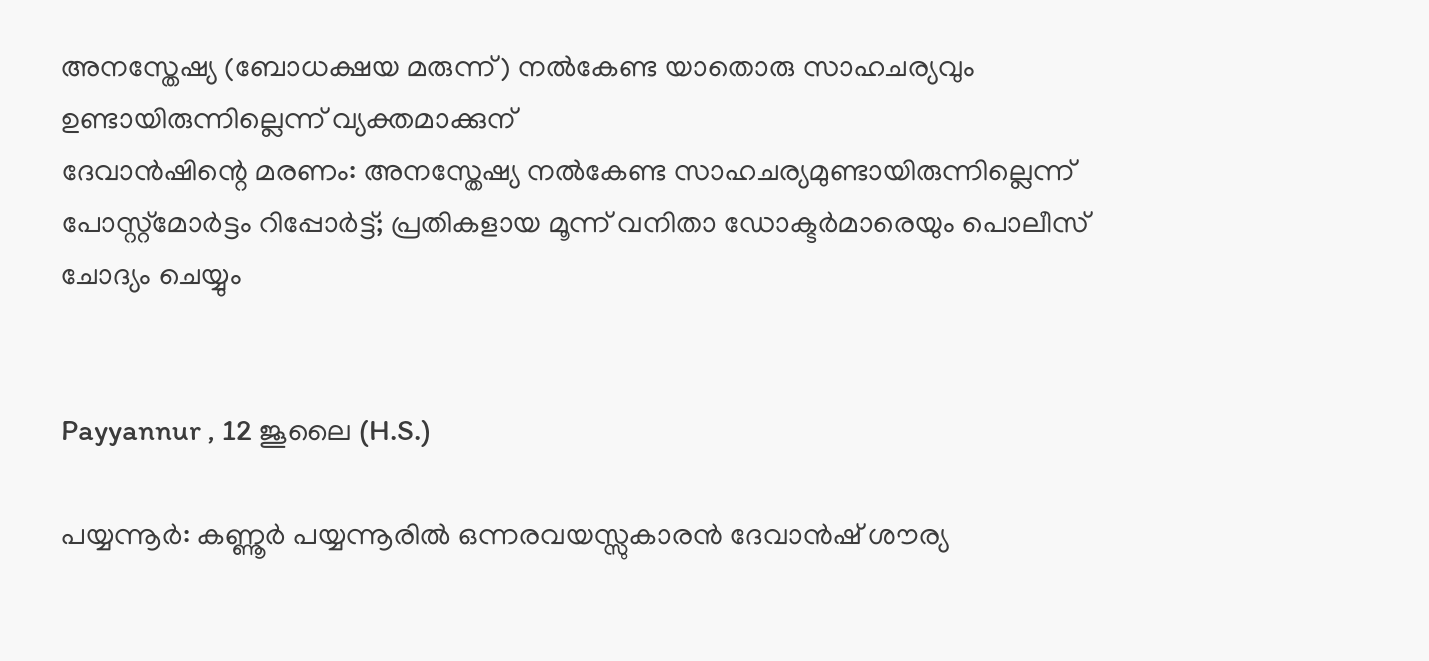അനസ്തേഷ്യ (ബോധക്ഷയ മരുന്ന്) നൽകേണ്ട യാതൊരു സാഹചര്യവും ഉണ്ടായിരുന്നില്ലെന്ന് വ്യക്തമാക്കുന്
ദേവാൻഷിന്റെ മരണം: അനസ്തേഷ്യ നൽകേണ്ട സാഹചര്യമുണ്ടായിരുന്നില്ലെന്ന് പോസ്റ്റ്മോർട്ടം റിപ്പോർട്ട്; പ്രതികളായ മൂന്ന് വനിതാ ഡോക്ടർമാരെയും പൊലീസ് ചോദ്യം ചെയ്യും


Payyannur , 12 ജൂലൈ (H.S.)

പയ്യന്നൂർ: കണ്ണൂർ പയ്യന്നൂരിൽ ഒന്നരവയസ്സുകാരൻ ദേവാൻഷ് ശൗര്യ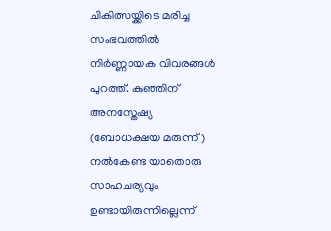ചികിത്സയ്ക്കിടെ മരിച്ച സംഭവത്തിൽ നിർണ്ണായക വിവരങ്ങൾ പുറത്ത്. കുഞ്ഞിന് അനസ്തേഷ്യ (ബോധക്ഷയ മരുന്ന്) നൽകേണ്ട യാതൊരു സാഹചര്യവും ഉണ്ടായിരുന്നില്ലെന്ന്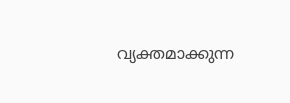വ്യക്തമാക്കുന്ന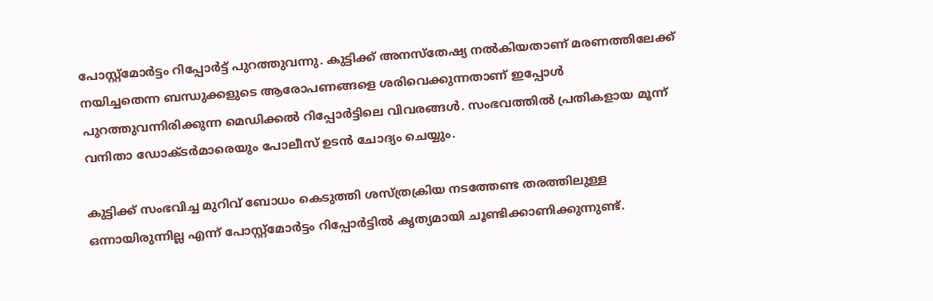പോസ്റ്റ്മോർട്ടം റിപ്പോർട്ട് പുറത്തുവന്നു. കുട്ടിക്ക് അനസ്തേഷ്യ നൽകിയതാണ് മരണത്തിലേക്ക് നയിച്ചതെന്ന ബന്ധുക്കളുടെ ആരോപണങ്ങളെ ശരിവെക്കുന്നതാണ് ഇപ്പോൾ പുറത്തുവന്നിരിക്കുന്ന മെഡിക്കൽ റിപ്പോർട്ടിലെ വിവരങ്ങൾ. സംഭവത്തിൽ പ്രതികളായ മൂന്ന് വനിതാ ഡോക്ടർമാരെയും പോലീസ് ഉടൻ ചോദ്യം ചെയ്യും.

കുട്ടിക്ക് സംഭവിച്ച മുറിവ് ബോധം കെടുത്തി ശസ്ത്രക്രിയ നടത്തേണ്ട തരത്തിലുള്ള ഒന്നായിരുന്നില്ല എന്ന് പോസ്റ്റ്മോർട്ടം റിപ്പോർട്ടിൽ കൃത്യമായി ചൂണ്ടിക്കാണിക്കുന്നുണ്ട്.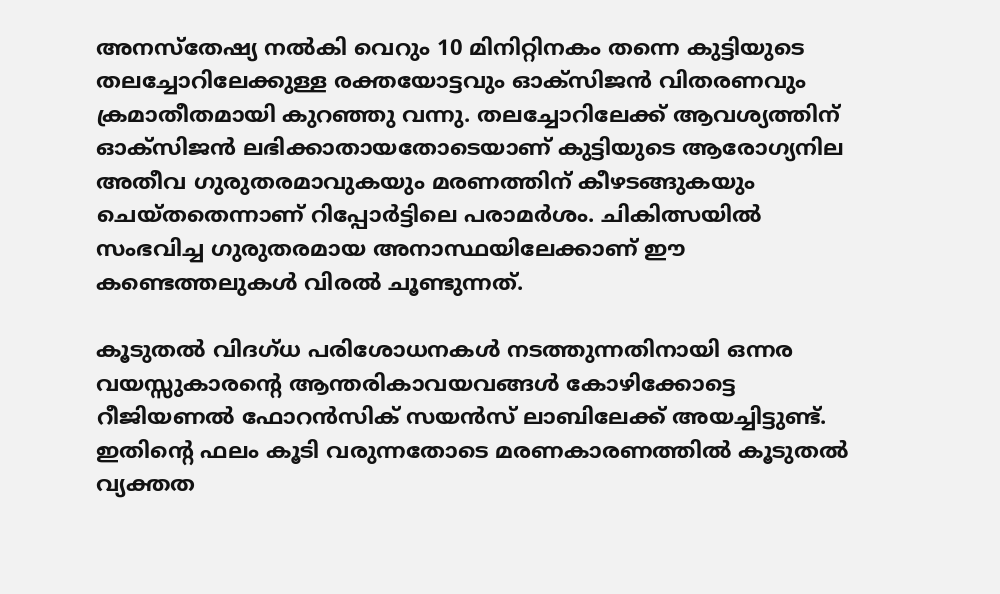അനസ്തേഷ്യ നൽകി വെറും 10 മിനിറ്റിനകം തന്നെ കുട്ടിയുടെ തലച്ചോറിലേക്കുള്ള രക്തയോട്ടവും ഓക്സിജൻ വിതരണവും ക്രമാതീതമായി കുറഞ്ഞു വന്നു. തലച്ചോറിലേക്ക് ആവശ്യത്തിന് ഓക്സിജൻ ലഭിക്കാതായതോടെയാണ് കുട്ടിയുടെ ആരോഗ്യനില അതീവ ഗുരുതരമാവുകയും മരണത്തിന് കീഴടങ്ങുകയും ചെയ്തതെന്നാണ് റിപ്പോർട്ടിലെ പരാമർശം. ചികിത്സയിൽ സംഭവിച്ച ഗുരുതരമായ അനാസ്ഥയിലേക്കാണ് ഈ കണ്ടെത്തലുകൾ വിരൽ ചൂണ്ടുന്നത്.

കൂടുതൽ വിദഗ്ധ പരിശോധനകൾ നടത്തുന്നതിനായി ഒന്നര വയസ്സുകാരന്റെ ആന്തരികാവയവങ്ങൾ കോഴിക്കോട്ടെ റീജിയണൽ ഫോറൻസിക് സയൻസ് ലാബിലേക്ക് അയച്ചിട്ടുണ്ട്. ഇതിന്റെ ഫലം കൂടി വരുന്നതോടെ മരണകാരണത്തിൽ കൂടുതൽ വ്യക്തത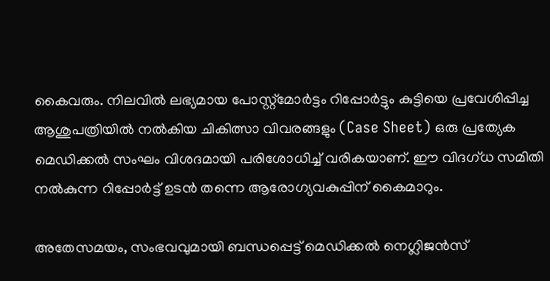കൈവരും. നിലവിൽ ലഭ്യമായ പോസ്റ്റ്മോർട്ടം റിപ്പോർട്ടും കുട്ടിയെ പ്രവേശിപ്പിച്ച ആശുപത്രിയിൽ നൽകിയ ചികിത്സാ വിവരങ്ങളും (Case Sheet) ഒരു പ്രത്യേക മെഡിക്കൽ സംഘം വിശദമായി പരിശോധിച്ച് വരികയാണ്. ഈ വിദഗ്ധ സമിതി നൽകുന്ന റിപ്പോർട്ട് ഉടൻ തന്നെ ആരോഗ്യവകുപ്പിന് കൈമാറും.

അതേസമയം, സംഭവവുമായി ബന്ധപ്പെട്ട് മെഡിക്കൽ നെഗ്ലിജൻസ്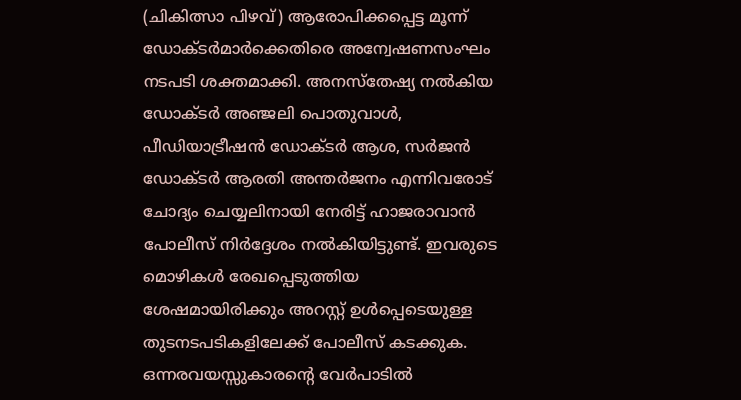(ചികിത്സാ പിഴവ്) ആരോപിക്കപ്പെട്ട മൂന്ന് ഡോക്ടർമാർക്കെതിരെ അന്വേഷണസംഘം നടപടി ശക്തമാക്കി. അനസ്തേഷ്യ നൽകിയ ഡോക്ടർ അഞ്ജലി പൊതുവാൾ, പീഡിയാട്രീഷൻ ഡോക്ടർ ആശ, സർജൻ ഡോക്ടർ ആരതി അന്തർജനം എന്നിവരോട് ചോദ്യം ചെയ്യലിനായി നേരിട്ട് ഹാജരാവാൻ പോലീസ് നിർദ്ദേശം നൽകിയിട്ടുണ്ട്. ഇവരുടെ മൊഴികൾ രേഖപ്പെടുത്തിയ ശേഷമായിരിക്കും അറസ്റ്റ് ഉൾപ്പെടെയുള്ള തുടനടപടികളിലേക്ക് പോലീസ് കടക്കുക. ഒന്നരവയസ്സുകാരന്റെ വേർപാടിൽ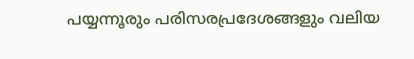പയ്യന്നൂരും പരിസരപ്രദേശങ്ങളും വലിയ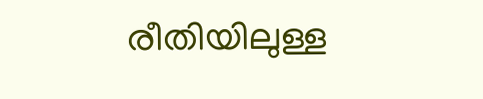രീതിയിലുള്ള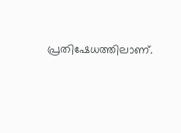പ്രതിഷേധത്തിലാണ്.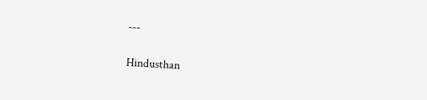---

Hindusthan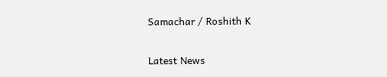Samachar / Roshith K


Latest News